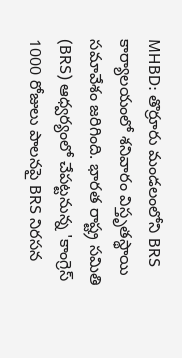MHBD: తొర్రూరు మండలంలోని BRS కార్యాలయంలో శనివారం విస్తృతస్థాయి సమావేశం జరిగింది. భారత రాష్ట్ర సమితి (BRS) ఆధ్వర్యంలో చేపట్టనున్న 'కాంగ్రెస్ 1000 రోజులు పాలనపై BRS నిరసన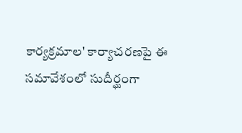కార్యక్రమాల' కార్యాచరణపై ఈ సమావేశంలో సుదీర్ఘంగా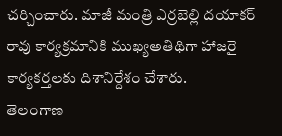చర్చించారు. మాజీ మంత్రి ఎర్రబెల్లి దయాకర్ రావు కార్యక్రమానికి ముఖ్యఅతిథిగా హాజరై కార్యకర్తలకు దిశానిర్దేశం చేశారు.
తెలంగాణ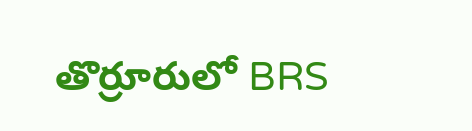తొర్రూరులో BRS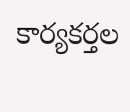కార్యకర్తల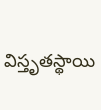విస్తృతస్థాయి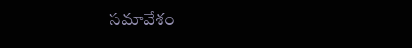సమావేశం